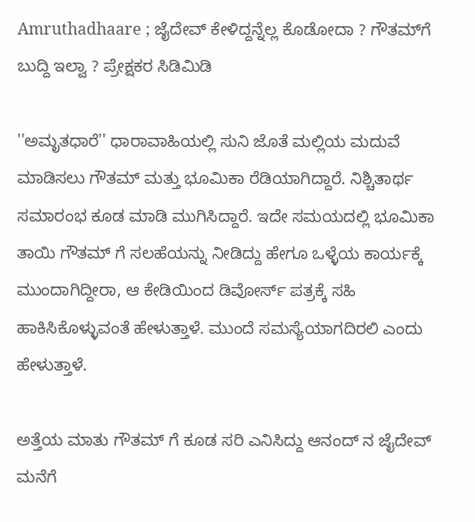Amruthadhaare ; ಜೈದೇವ್ ಕೇಳಿದ್ದನ್ನೆಲ್ಲ ಕೊಡೋದಾ ? ಗೌತಮ್‌ಗೆ ಬುದ್ದಿ ಇಲ್ವಾ ? ಪ್ರೇಕ್ಷಕರ ಸಿಡಿಮಿಡಿ

''ಅಮೃತಧಾರೆ'' ಧಾರಾವಾಹಿಯಲ್ಲಿ ಸುನಿ ಜೊತೆ ಮಲ್ಲಿಯ ಮದುವೆ ಮಾಡಿಸಲು ಗೌತಮ್ ಮತ್ತು ಭೂಮಿಕಾ ರೆಡಿಯಾಗಿದ್ದಾರೆ. ನಿಶ್ಚಿತಾರ್ಥ ಸಮಾರಂಭ ಕೂಡ ಮಾಡಿ ಮುಗಿಸಿದ್ದಾರೆ. ಇದೇ ಸಮಯದಲ್ಲಿ ಭೂಮಿಕಾ ತಾಯಿ ಗೌತಮ್ ಗೆ ಸಲಹೆಯನ್ನು ನೀಡಿದ್ದು ಹೇಗೂ ಒಳ್ಳೆಯ ಕಾರ್ಯಕ್ಕೆ ಮುಂದಾಗಿದ್ದೀರಾ, ಆ ಕೇಡಿಯಿಂದ ಡಿವೋರ್ಸ್ ಪತ್ರಕ್ಕೆ ಸಹಿ ಹಾಕಿಸಿಕೊಳ್ಳುವಂತೆ ಹೇಳುತ್ತಾಳೆ. ಮುಂದೆ ಸಮಸ್ಯೆಯಾಗದಿರಲಿ ಎಂದು ಹೇಳುತ್ತಾಳೆ.

ಅತ್ತೆಯ ಮಾತು ಗೌತಮ್ ಗೆ ಕೂಡ ಸರಿ ಎನಿಸಿದ್ದು ಆನಂದ್ ನ ಜೈದೇವ್ ಮನೆಗೆ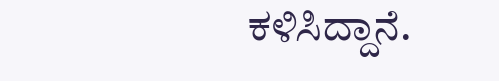ಕಳಿಸಿದ್ದಾನೆ.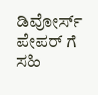ಡಿವೋರ್ಸ್ ಪೇಪರ್ ಗೆ ಸಹಿ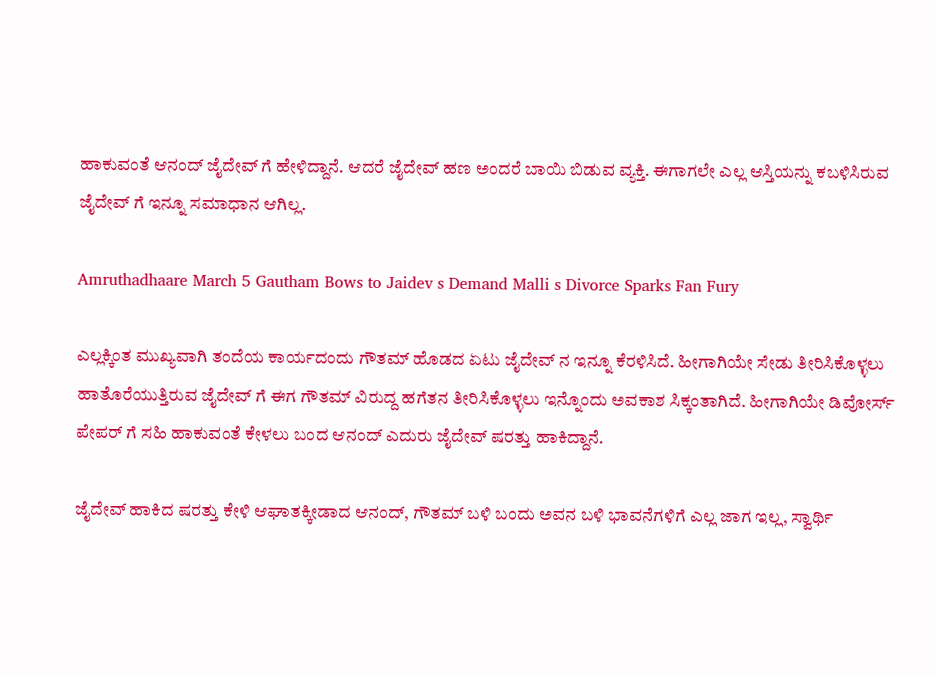ಹಾಕುವಂತೆ ಆನಂದ್ ಜೈದೇವ್ ಗೆ ಹೇಳಿದ್ದಾನೆ. ಆದರೆ ಜೈದೇವ್ ಹಣ ಅಂದರೆ ಬಾಯಿ ಬಿಡುವ ವ್ಯಕ್ತಿ. ಈಗಾಗಲೇ ಎಲ್ಲ ಆಸ್ತಿಯನ್ನು ಕಬಳಿಸಿರುವ ಜೈದೇವ್ ಗೆ ಇನ್ನೂ ಸಮಾಧಾನ ಆಗಿಲ್ಲ.

Amruthadhaare March 5 Gautham Bows to Jaidev s Demand Malli s Divorce Sparks Fan Fury

ಎಲ್ಲಕ್ಕಿಂತ ಮುಖ್ಯವಾಗಿ ತಂದೆಯ ಕಾರ್ಯದಂದು ಗೌತಮ್ ಹೊಡದ ಏಟು ಜೈದೇವ್ ನ ಇನ್ನೂ ಕೆರಳಿಸಿದೆ. ಹೀಗಾಗಿಯೇ ಸೇಡು ತೀರಿಸಿಕೊಳ್ಳಲು ಹಾತೊರೆಯುತ್ತಿರುವ ಜೈದೇವ್ ಗೆ ಈಗ ಗೌತಮ್ ವಿರುದ್ದ ಹಗೆತನ ತೀರಿಸಿಕೊಳ್ಳಲು ಇನ್ನೊಂದು ಅವಕಾಶ ಸಿಕ್ಕಂತಾಗಿದೆ. ಹೀಗಾಗಿಯೇ ಡಿವೋರ್ಸ್ ಪೇಪರ್ ಗೆ ಸಹಿ ಹಾಕುವಂತೆ ಕೇಳಲು ಬಂದ ಆನಂದ್ ಎದುರು ಜೈದೇವ್ ಷರತ್ತು ಹಾಕಿದ್ದಾನೆ.

ಜೈದೇವ್‌ ಹಾಕಿದ ಷರತ್ತು ಕೇಳಿ ಆಘಾತಕ್ಕೀಡಾದ ಆನಂದ್, ಗೌತಮ್ ಬಳಿ ಬಂದು ಅವನ ಬಳಿ ಭಾವನೆಗಳಿಗೆ ಎಲ್ಲ ಜಾಗ ಇಲ್ಲ, ಸ್ವಾರ್ಥಿ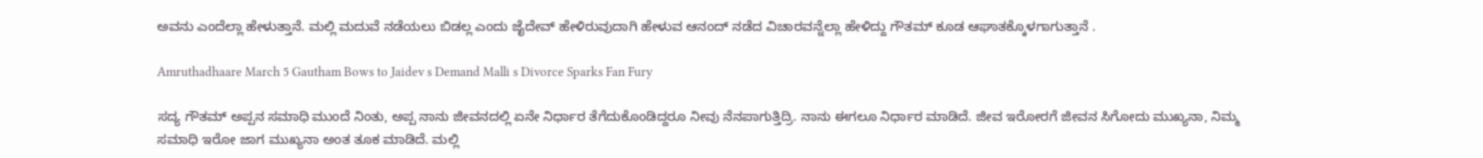ಅವನು ಎಂದೆಲ್ಲಾ ಹೇಳುತ್ತಾನೆ. ಮಲ್ಲಿ ಮದುವೆ ನಡೆಯಲು ಬಿಡಲ್ಲ ಎಂದು ಜೈದೇವ್ ಹೇಳಿರುವುದಾಗಿ ಹೇಳುವ ಆನಂದ್ ನಡೆದ ವಿಚಾರವನ್ನೆಲ್ಲಾ ಹೇಳಿದ್ದು ಗೌತಮ್ ಕೂಡ ಆಘಾತಕ್ಕೊಳಗಾಗುತ್ತಾನೆ .

Amruthadhaare March 5 Gautham Bows to Jaidev s Demand Malli s Divorce Sparks Fan Fury

ಸದ್ಯ ಗೌತಮ್‌ ಅಪ್ಪನ ಸಮಾಧಿ ಮುಂದೆ ನಿಂತು, ಅಪ್ಪ ನಾನು ಜೀವನದಲ್ಲಿ ಏನೇ ನಿರ್ಧಾರ ತೆಗೆದುಕೊಂಡಿದ್ದರೂ ನೀವು ನೆನಪಾಗುತ್ತಿದ್ರಿ. ನಾನು ಈಗಲೂ ನಿರ್ಧಾರ ಮಾಡಿದೆ. ಜೀವ ಇರೋರಗೆ ಜೀವನ ಸಿಗೋದು ಮುಖ್ಯನಾ, ನಿಮ್ಮ ಸಮಾಧಿ ಇರೋ ಜಾಗ ಮುಖ್ಯನಾ ಅಂತ ತೂಕ ಮಾಡಿದೆ. ಮಲ್ಲಿ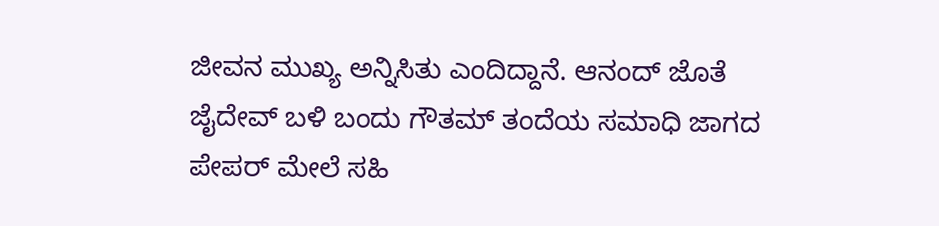ಜೀವನ ಮುಖ್ಯ ಅನ್ನಿಸಿತು ಎಂದಿದ್ದಾನೆ. ಆನಂದ್ ಜೊತೆ ಜೈದೇವ್ ಬಳಿ ಬಂದು ಗೌತಮ್ ತಂದೆಯ ಸಮಾಧಿ ಜಾಗದ ಪೇಪರ್ ಮೇಲೆ ಸಹಿ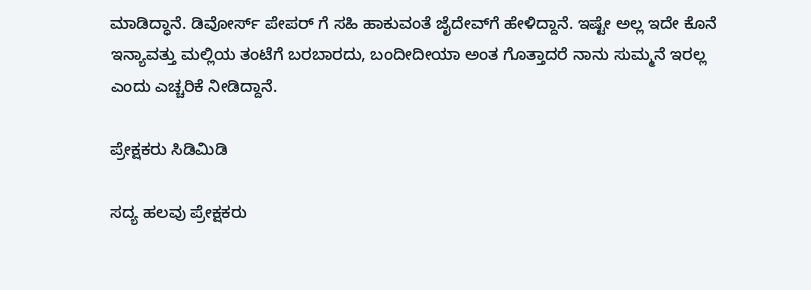ಮಾಡಿದ್ಧಾನೆ. ಡಿವೋರ್ಸ್ ಪೇಪರ್ ಗೆ ಸಹಿ ಹಾಕುವಂತೆ ಜೈದೇವ್‌ಗೆ ಹೇಳಿದ್ದಾನೆ. ಇಷ್ಟೇ ಅಲ್ಲ ಇದೇ ಕೊನೆ ಇನ್ಯಾವತ್ತು ಮಲ್ಲಿಯ ತಂಟೆಗೆ ಬರಬಾರದು, ಬಂದೀದೀಯಾ ಅಂತ ಗೊತ್ತಾದರೆ ನಾನು ಸುಮ್ಮನೆ ಇರಲ್ಲ ಎಂದು ಎಚ್ಚರಿಕೆ ನೀಡಿದ್ದಾನೆ.

ಪ್ರೇಕ್ಷಕರು ಸಿಡಿಮಿಡಿ

ಸದ್ಯ ಹಲವು ಪ್ರೇಕ್ಷಕರು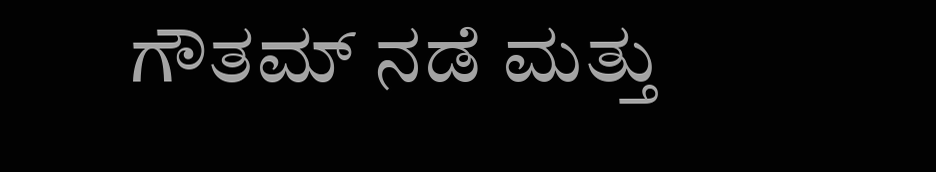ಗೌತಮ್ ನಡೆ ಮತ್ತು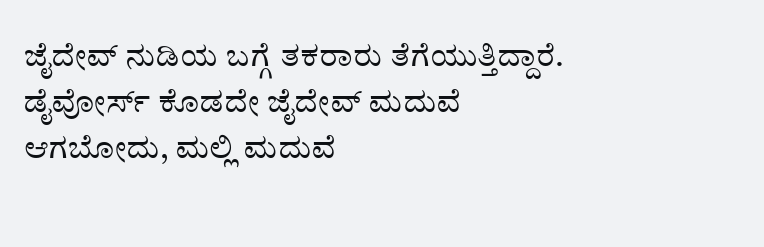ಜೈದೇವ್ ನುಡಿಯ ಬಗ್ಗೆ ತಕರಾರು ತೆಗೆಯುತ್ತಿದ್ದಾರೆ. ಡೈವೋರ್ಸ್ ಕೊಡದೇ ಜೈದೇವ್ ಮದುವೆ ಆಗಬೋದು, ಮಲ್ಲಿ ಮದುವೆ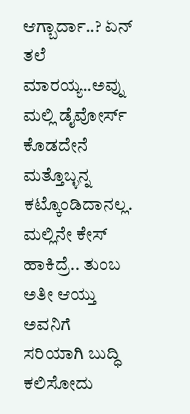ಆಗ್ಬಾರ್ದಾ..? ಏನ್ ತಲೆ ಮಾರಯ್ಯ..ಅವ್ನು ಮಲ್ಲಿ ಡೈವೋರ್ಸ್ ಕೊಡದೇನೆ ಮತ್ತೊಬ್ಳನ್ನ ಕಟ್ಕೊಂಡಿದಾನಲ್ಲ. ಮಲ್ಲಿನೇ ಕೇಸ್ ಹಾಕಿದ್ರೆ.. ತುಂಬ ಅತೀ ಆಯ್ತು ಅವನಿಗೆ ಸರಿಯಾಗಿ ಬುದ್ಧಿ ಕಲಿಸೋದು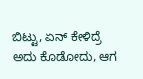ಬಿಟ್ಟು, ಏನ್ ಕೇಳಿದ್ರೆ ಅದು ಕೊಡೋದು, ಆಗ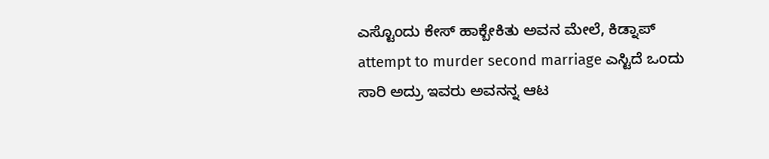ಎಸ್ಟೊಂದು ಕೇಸ್ ಹಾಕ್ಬೇಕಿತು ಅವನ ಮೇಲೆ, ಕಿಡ್ನಾಪ್ attempt to murder second marriage ಎಸ್ಟಿದೆ ಒಂದು ಸಾರಿ ಅದ್ರು ಇವರು ಅವನನ್ನ ಆಟ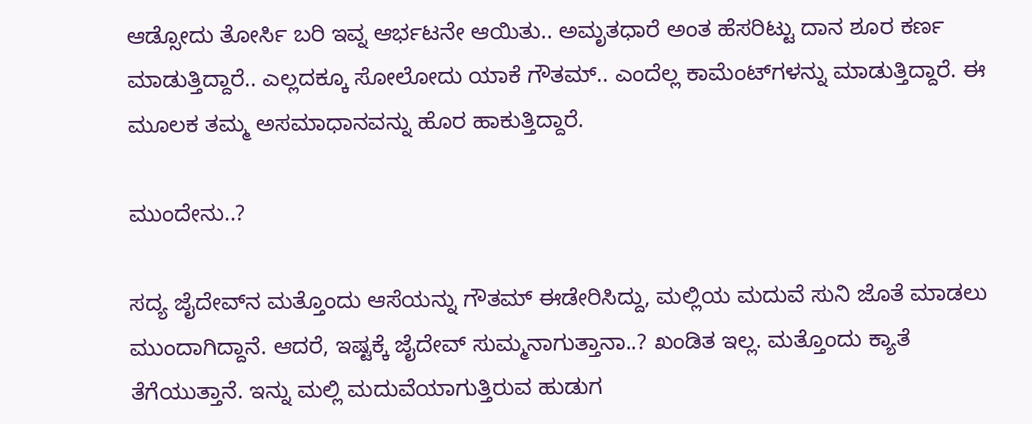ಆಡ್ಸೋದು ತೋರ್ಸಿ ಬರಿ ಇವ್ನ ಆರ್ಭಟನೇ ಆಯಿತು.. ಅಮೃತಧಾರೆ ಅಂತ ಹೆಸರಿಟ್ಟು ದಾನ ಶೂರ ಕರ್ಣ ಮಾಡುತ್ತಿದ್ದಾರೆ.. ಎಲ್ಲದಕ್ಕೂ ಸೋಲೋದು ಯಾಕೆ ಗೌತಮ್.. ಎಂದೆಲ್ಲ ಕಾಮೆಂಟ್‌ಗಳನ್ನು ಮಾಡುತ್ತಿದ್ದಾರೆ. ಈ ಮೂಲಕ ತಮ್ಮ ಅಸಮಾಧಾನವನ್ನು ಹೊರ ಹಾಕುತ್ತಿದ್ದಾರೆ.

ಮುಂದೇನು..?

ಸದ್ಯ ಜೈದೇವ್‌ನ ಮತ್ತೊಂದು ಆಸೆಯನ್ನು ಗೌತಮ್ ಈಡೇರಿಸಿದ್ದು, ಮಲ್ಲಿಯ ಮದುವೆ ಸುನಿ ಜೊತೆ ಮಾಡಲು ಮುಂದಾಗಿದ್ದಾನೆ. ಆದರೆ, ಇಷ್ಟಕ್ಕೆ ಜೈದೇವ್ ಸುಮ್ಮನಾಗುತ್ತಾನಾ..? ಖಂಡಿತ ಇಲ್ಲ. ಮತ್ತೊಂದು ಕ್ಯಾತೆ ತೆಗೆಯುತ್ತಾನೆ. ಇನ್ನು ಮಲ್ಲಿ ಮದುವೆಯಾಗುತ್ತಿರುವ ಹುಡುಗ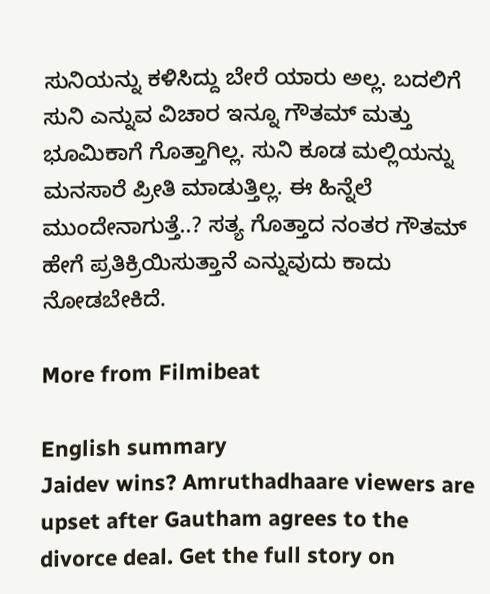ಸುನಿಯನ್ನು ಕಳಿಸಿದ್ದು ಬೇರೆ ಯಾರು ಅಲ್ಲ. ಬದಲಿಗೆ ಸುನಿ ಎನ್ನುವ ವಿಚಾರ ಇನ್ನೂ ಗೌತಮ್‌ ಮತ್ತು ಭೂಮಿಕಾಗೆ ಗೊತ್ತಾಗಿಲ್ಲ. ಸುನಿ ಕೂಡ ಮಲ್ಲಿಯನ್ನು ಮನಸಾರೆ ಪ್ರೀತಿ ಮಾಡುತ್ತಿಲ್ಲ. ಈ ಹಿನ್ನೆಲೆ ಮುಂದೇನಾಗುತ್ತೆ..? ಸತ್ಯ ಗೊತ್ತಾದ ನಂತರ ಗೌತಮ್ ಹೇಗೆ ಪ್ರತಿಕ್ರಿಯಿಸುತ್ತಾನೆ ಎನ್ನುವುದು ಕಾದು ನೋಡಬೇಕಿದೆ.

More from Filmibeat

English summary
Jaidev wins? Amruthadhaare viewers are upset after Gautham agrees to the divorce deal. Get the full story on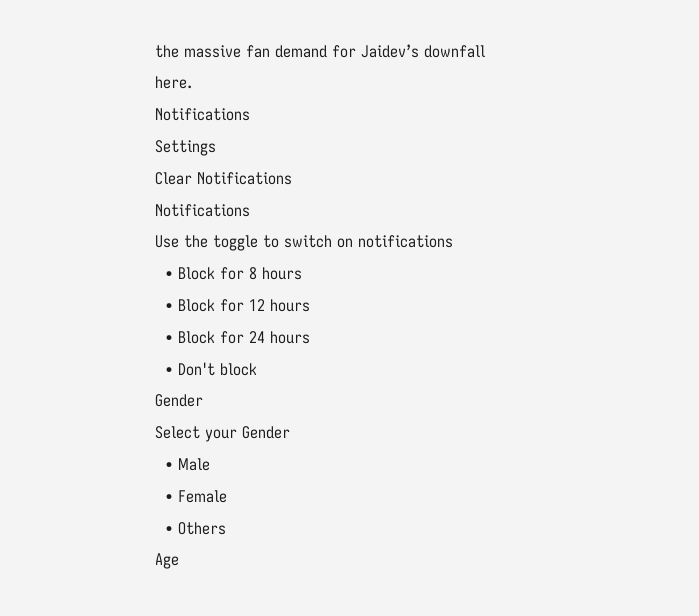the massive fan demand for Jaidev’s downfall here.
Notifications
Settings
Clear Notifications
Notifications
Use the toggle to switch on notifications
  • Block for 8 hours
  • Block for 12 hours
  • Block for 24 hours
  • Don't block
Gender
Select your Gender
  • Male
  • Female
  • Others
Age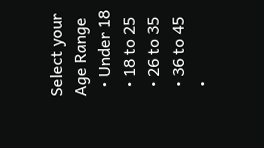Select your Age Range
  • Under 18
  • 18 to 25
  • 26 to 35
  • 36 to 45
  •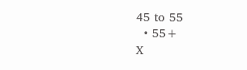45 to 55
  • 55+
X